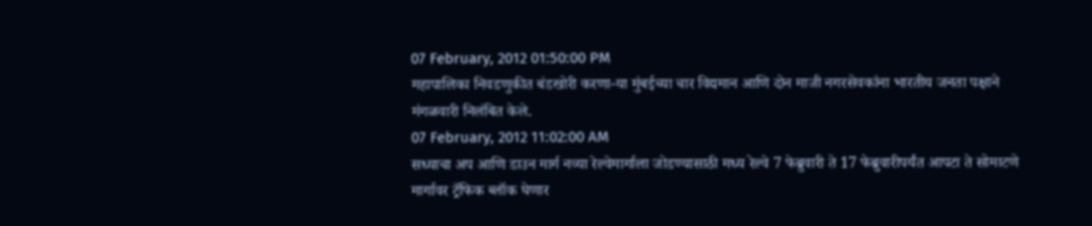07 February, 2012 01:50:00 PM
महापालिका निवडणुकीत बंडखोरी करणा-या मुंबईच्या चार विद्यमान आणि दोन माजी नगरसेवकांना भारतीय जनता पक्षाने मंगळवारी निलंबित केले.
07 February, 2012 11:02:00 AM
सध्याचा अप आणि डाउन मार्ग नव्या रेल्वेमार्गाला जोडण्यासाठी मध्य रेल्वे 7 फेब्रुवारी ते 17 फेब्रुवारीपर्यंत आपटा ते सोमाटणे मार्गावर ट्रॅफिक ब्लॉक घेणार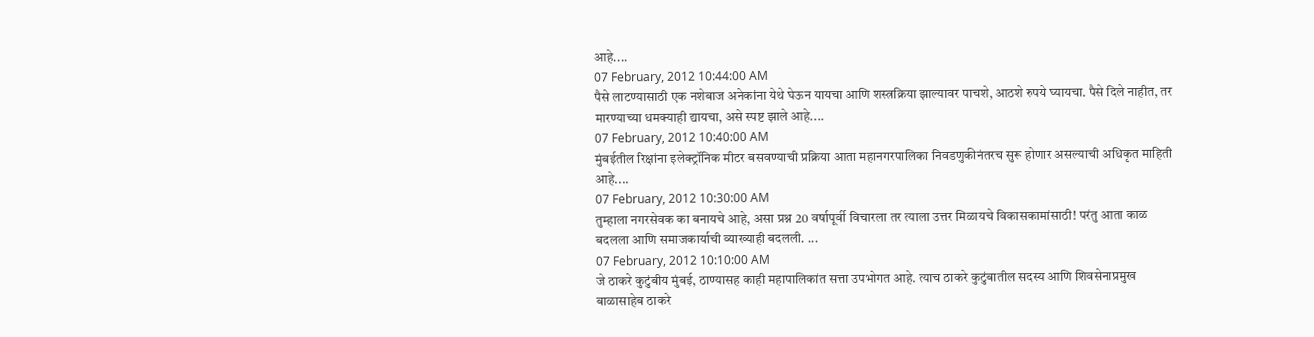आहे....
07 February, 2012 10:44:00 AM
पैसे लाटण्यासाठी एक नशेबाज अनेकांना येथे घेऊन यायचा आणि शस्त्रक्रिया झाल्यावर पाचशे, आठशे रुपये घ्यायचा. पैसे दिले नाहीत, तर मारण्याच्या धमक्याही द्यायचा, असे स्पष्ट झाले आहे....
07 February, 2012 10:40:00 AM
मुंबईतील रिक्षांना इलेक्ट्रॉनिक मीटर बसवण्याची प्रक्रिया आता महानगरपालिका निवडणुकीनंतरच सुरू होणार असल्याची अधिकृत माहिती आहे....
07 February, 2012 10:30:00 AM
तुम्हाला नगरसेवक का बनायचे आहे, असा प्रश्न 20 वर्षापूर्वी विचारला तर त्याला उत्तर मिळायचे विकासकामांसाठी! परंतु आता काळ बदलला आणि समाजकार्याची व्याख्याही बदलली. ...
07 February, 2012 10:10:00 AM
जे ठाकरे कुटुंबीय मुंबई, ठाण्यासह काही महापालिकांत सत्ता उपभोगत आहे. त्याच ठाकरे कुटुंबातील सदस्य आणि शिवसेनाप्रमुख बाळासाहेब ठाकरे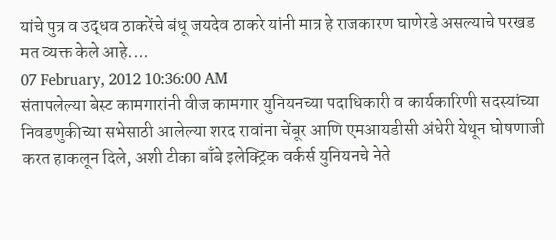यांचे पुत्र व उद्धव ठाकरेंचे बंधू जयदेव ठाकरे यांनी मात्र हे राजकारण घाणेरडे असल्याचे परखड मत व्यक्त केले आहे....
07 February, 2012 10:36:00 AM
संतापलेल्या बेस्ट कामगारांनी वीज कामगार युनियनच्या पदाधिकारी व कार्यकारिणी सदस्यांच्या निवडणुकीच्या सभेसाठी आलेल्या शरद रावांना चेंबूर आणि एमआयडीसी अंधेरी येथून घोषणाजी करत हाकलून दिले, अशी टीका बाँबे इलेक्ट्रिक वर्कर्स युनियनचे नेते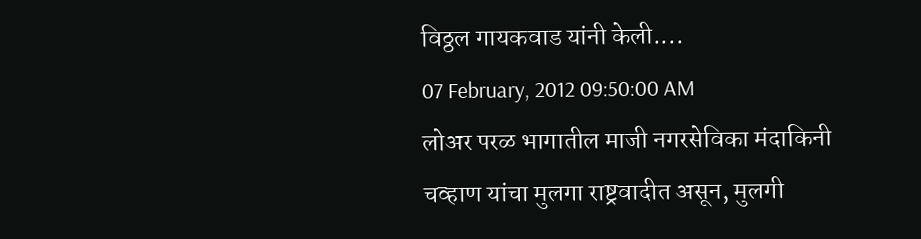विठ्ठल गायकवाड यांनी केली....
07 February, 2012 09:50:00 AM
लोअर परळ भागातील माजी नगरसेविका मंदाकिनी चव्हाण यांचा मुलगा राष्ट्रवादीत असून, मुलगी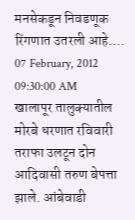मनसेकडून निवडणूक रिंगणात उतरली आहे....
07 February, 2012 09:30:00 AM
खालापूर तालुक्यातील मोरबे धरणात रविवारी तराफा उलटून दोन आदिवासी तरुण बेपत्ता झाले. आंबेवाडी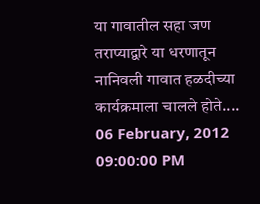या गावातील सहा जण तराप्याद्वारे या धरणातून नानिवली गावात हळदीच्या कार्यक्रमाला चालले होते....
06 February, 2012 09:00:00 PM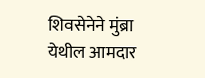शिवसेनेने मुंब्रा येथील आमदार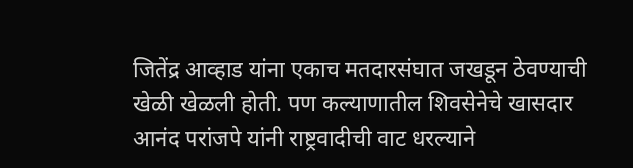जितेंद्र आव्हाड यांना एकाच मतदारसंघात जखडून ठेवण्याची खेळी खेळली होती. पण कल्याणातील शिवसेनेचे खासदार आनंद परांजपे यांनी राष्ट्रवादीची वाट धरल्याने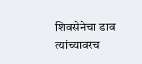शिवसेनेचा डाव त्यांच्यावरच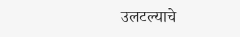उलटल्याचे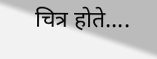चित्र होते....